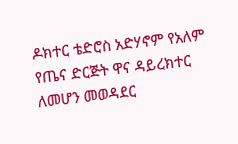ዶክተር ቴድሮስ አድሃኖም የአለም የጤና ድርጅት ዋና ዳይረክተር ለመሆን መወዳደር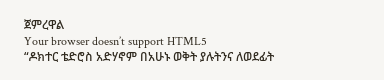ጀምረዋል
Your browser doesn’t support HTML5
“ዶክተር ቴድሮስ አድሃኖም በአሁኑ ወቅት ያሉትንና ለወደፊት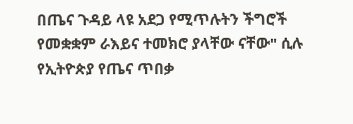በጤና ጉዳይ ላዩ አደጋ የሚጥሉትን ችግሮች የመቋቋም ራእይና ተመክሮ ያላቸው ናቸው" ሲሉ የኢትዮጵያ የጤና ጥበቃ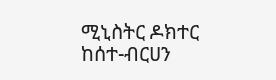ሚኒስትር ዶክተር ከሰተ-ብርሀን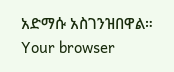አድማሱ አስገንዝበዋል።
Your browser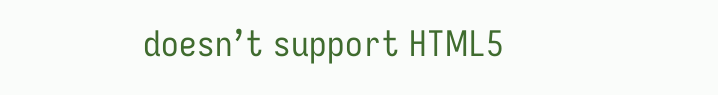doesn’t support HTML5